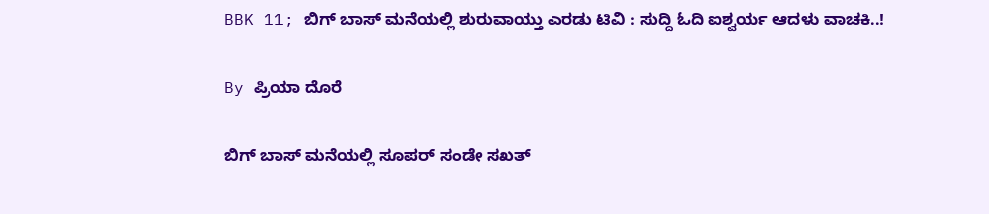BBK 11; ಬಿಗ್ ಬಾಸ್ ಮನೆಯಲ್ಲಿ ಶುರುವಾಯ್ತು ಎರಡು ಟಿವಿ : ಸುದ್ದಿ ಓದಿ ಐಶ್ವರ್ಯ ಆದಳು ವಾಚಕಿ..!

By ಪ್ರಿಯಾ ದೊರೆ

ಬಿಗ್ ಬಾಸ್ ಮನೆಯಲ್ಲಿ ಸೂಪರ್ ಸಂಡೇ ಸಖತ್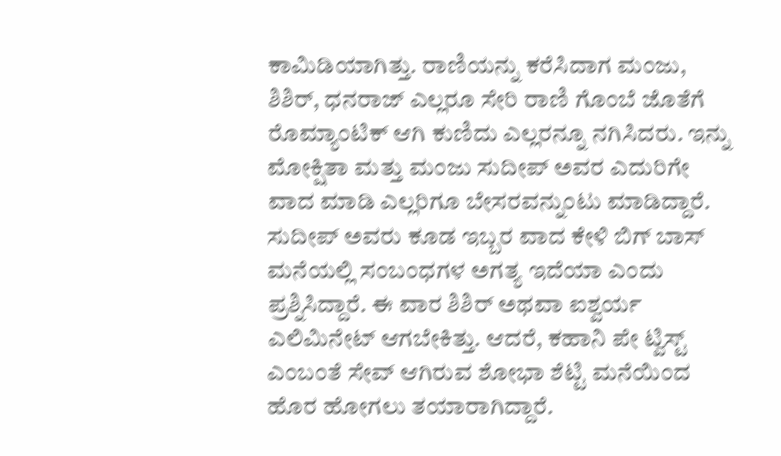ಕಾಮಿಡಿಯಾಗಿತ್ತು. ರಾಣಿಯನ್ನು ಕರೆಸಿದಾಗ ಮಂಜು, ಶಿಶಿರ್, ಧನರಾಜ್ ಎಲ್ಲರೂ ಸೇರಿ ರಾಣಿ ಗೊಂಬೆ ಜೊತೆಗೆ ರೊಮ್ಯಾಂಟಿಕ್ ಆಗಿ ಕುಣಿದು ಎಲ್ಲರನ್ನೂ ನಗಿಸಿದರು. ಇನ್ನು ಮೋಕ್ಷಿತಾ ಮತ್ತು ಮಂಜು ಸುದೀಪ್ ಅವರ ಎದುರಿಗೇ ವಾದ ಮಾಡಿ ಎಲ್ಲರಿಗೂ ಬೇಸರವನ್ನುಂಟು ಮಾಡಿದ್ದಾರೆ. ಸುದೀಪ್ ಅವರು ಕೂಡ ಇಬ್ಬರ ವಾದ ಕೇಳಿ ಬಿಗ್ ಬಾಸ್ ಮನೆಯಲ್ಲಿ ಸಂಬಂಧಗಳ ಅಗತ್ಯ ಇದೆಯಾ ಎಂದು ಪ್ರಶ್ನಿಸಿದ್ದಾರೆ. ಈ ವಾರ ಶಿಶಿರ್ ಅಥವಾ ಐಶ್ವರ್ಯ ಎಲಿಮಿನೇಟ್ ಆಗಬೇಕಿತ್ತು. ಆದರೆ, ಕಹಾನಿ ಪೇ ಟ್ವಿಸ್ಟ್ ಎಂಬಂತೆ ಸೇವ್ ಆಗಿರುವ ಶೋಭಾ ಶೆಟ್ಟಿ ಮನೆಯಿಂದ ಹೊರ ಹೋಗಲು ತಯಾರಾಗಿದ್ದಾರೆ.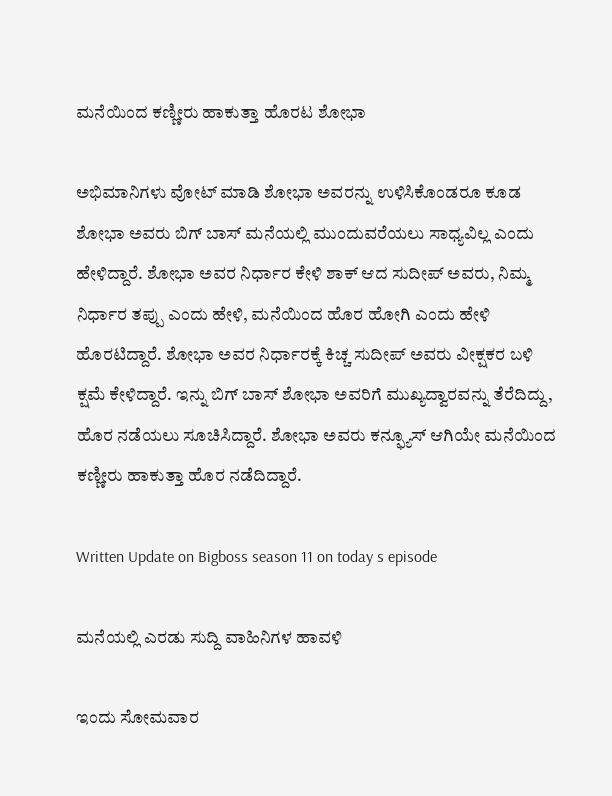ಮನೆಯಿಂದ ಕಣ್ಣೀರು ಹಾಕುತ್ತಾ ಹೊರಟ ಶೋಭಾ

ಅಭಿಮಾನಿಗಳು ವೋಟ್ ಮಾಡಿ ಶೋಭಾ ಅವರನ್ನು ಉಳಿಸಿಕೊಂಡರೂ ಕೂಡ ಶೋಭಾ ಅವರು ಬಿಗ್ ಬಾಸ್ ಮನೆಯಲ್ಲಿ ಮುಂದುವರೆಯಲು ಸಾಧ್ಯವಿಲ್ಲ ಎಂದು ಹೇಳಿದ್ದಾರೆ. ಶೋಭಾ ಅವರ ನಿರ್ಧಾರ ಕೇಳಿ ಶಾಕ್ ಆದ ಸುದೀಪ್ ಅವರು, ನಿಮ್ಮ ನಿರ್ಧಾರ ತಪ್ಪು ಎಂದು ಹೇಳಿ, ಮನೆಯಿಂದ ಹೊರ ಹೋಗಿ ಎಂದು ಹೇಳಿ ಹೊರಟಿದ್ದಾರೆ. ಶೋಭಾ ಅವರ ನಿರ್ಧಾರಕ್ಕೆ ಕಿಚ್ಚ ಸುದೀಪ್ ಅವರು ವೀಕ್ಷಕರ ಬಳಿ ಕ್ಷಮೆ ಕೇಳಿದ್ದಾರೆ. ಇನ್ನು ಬಿಗ್ ಬಾಸ್ ಶೋಭಾ ಅವರಿಗೆ ಮುಖ್ಯದ್ವಾರವನ್ನು ತೆರೆದಿದ್ದು, ಹೊರ ನಡೆಯಲು ಸೂಚಿಸಿದ್ದಾರೆ. ಶೋಭಾ ಅವರು ಕನ್ಫ್ಯೂಸ್ ಆಗಿಯೇ ಮನೆಯಿಂದ ಕಣ್ಣೀರು ಹಾಕುತ್ತಾ ಹೊರ ನಡೆದಿದ್ದಾರೆ.

Written Update on Bigboss season 11 on today s episode

ಮನೆಯಲ್ಲಿ ಎರಡು ಸುದ್ದಿ ವಾಹಿನಿಗಳ ಹಾವಳಿ

ಇಂದು ಸೋಮವಾರ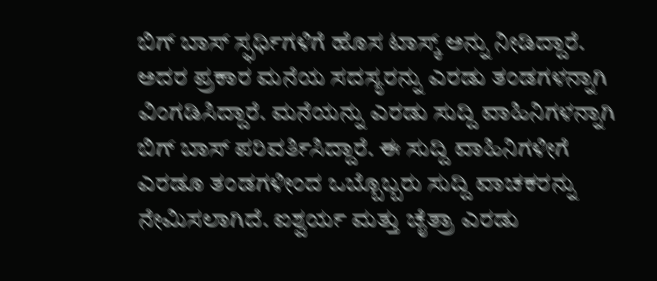ಬಿಗ್ ಬಾಸ್ ಸ್ಫರ್ಧಿಗಳಿಗೆ ಹೊಸ ಟಾಸ್ಕ್ ಅನ್ನು ನೀಡಿದ್ದಾರೆ. ಅದರ ಪ್ರಕಾರ ಮನೆಯ ಸದಸ್ಯರನ್ನು ಎರಡು ತಂಡಗಳನ್ನಾಗಿ ವಿಂಗಡಿಸಿದ್ದಾರೆ. ಮನೆಯನ್ನು ಎರಡು ಸುದ್ದಿ ವಾಹಿನಿಗಳನ್ನಾಗಿ ಬಿಗ್ ಬಾಸ್ ಪರಿವರ್ತಿಸಿದ್ದಾರೆ. ಈ ಸುದ್ದಿ ವಾಹಿನಿಗಳೀಗೆ ಎರಡೂ ತಂಡಗಳೀಂದ ಒಬ್ಬೊಬ್ಬರು ಸುದ್ದಿ ವಾಚಕರನ್ನು ನೇಮಿಸಲಾಗಿದೆ. ಐಶ್ವರ್ಯ ಮತ್ತು ಚೈತ್ರಾ ಎರಡು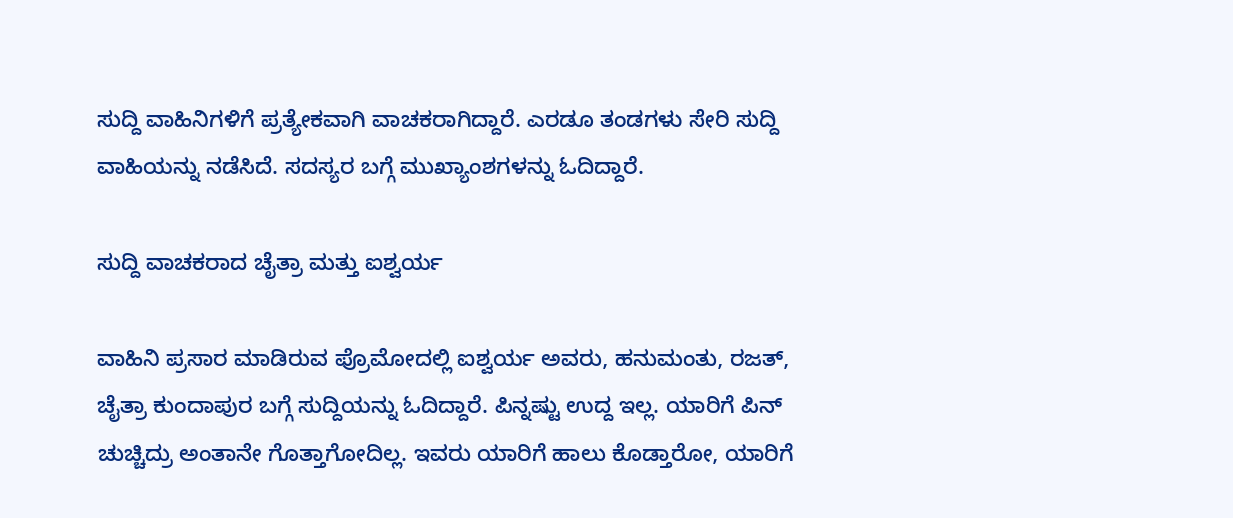ಸುದ್ದಿ ವಾಹಿನಿಗಳಿಗೆ ಪ್ರತ್ಯೇಕವಾಗಿ ವಾಚಕರಾಗಿದ್ದಾರೆ. ಎರಡೂ ತಂಡಗಳು ಸೇರಿ ಸುದ್ದಿ ವಾಹಿಯನ್ನು ನಡೆಸಿದೆ. ಸದಸ್ಯರ ಬಗ್ಗೆ ಮುಖ್ಯಾಂಶಗಳನ್ನು ಓದಿದ್ದಾರೆ.

ಸುದ್ದಿ ವಾಚಕರಾದ ಚೈತ್ರಾ ಮತ್ತು ಐಶ್ವರ್ಯ

ವಾಹಿನಿ ಪ್ರಸಾರ ಮಾಡಿರುವ ಪ್ರೊಮೋದಲ್ಲಿ ಐಶ್ವರ್ಯ ಅವರು, ಹನುಮಂತು, ರಜತ್, ಚೈತ್ರಾ ಕುಂದಾಪುರ ಬಗ್ಗೆ ಸುದ್ದಿಯನ್ನು ಓದಿದ್ದಾರೆ. ಪಿನ್ನಷ್ಟು ಉದ್ದ ಇಲ್ಲ. ಯಾರಿಗೆ ಪಿನ್ ಚುಚ್ಚಿದ್ರು ಅಂತಾನೇ ಗೊತ್ತಾಗೋದಿಲ್ಲ. ಇವರು ಯಾರಿಗೆ ಹಾಲು ಕೊಡ್ತಾರೋ, ಯಾರಿಗೆ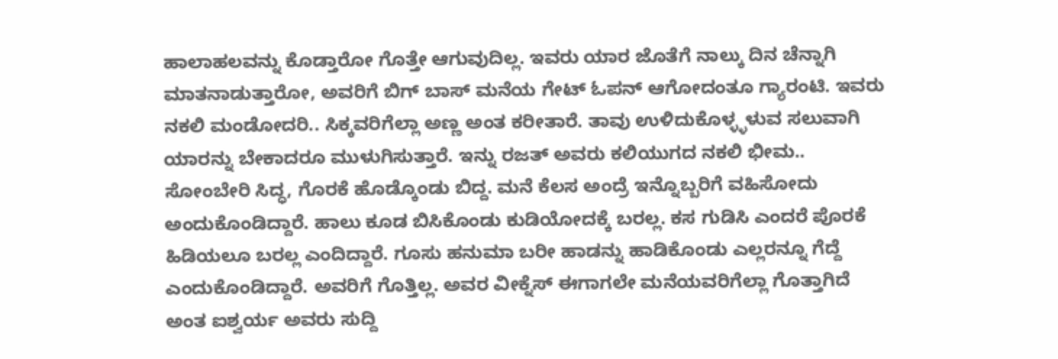ಹಾಲಾಹಲವನ್ನು ಕೊಡ್ತಾರೋ ಗೊತ್ತೇ ಆಗುವುದಿಲ್ಲ. ಇವರು ಯಾರ ಜೊತೆಗೆ ನಾಲ್ಕು ದಿನ ಚೆನ್ನಾಗಿ ಮಾತನಾಡುತ್ತಾರೋ, ಅವರಿಗೆ ಬಿಗ್ ಬಾಸ್ ಮನೆಯ ಗೇಟ್ ಓಪನ್ ಆಗೋದಂತೂ ಗ್ಯಾರಂಟಿ. ಇವರು ನಕಲಿ ಮಂಡೋದರಿ.. ಸಿಕ್ಕವರಿಗೆಲ್ಲಾ ಅಣ್ಣ ಅಂತ ಕರೀತಾರೆ. ತಾವು ಉಳಿದುಕೊಳ್ಳ್ಳಳುವ ಸಲುವಾಗಿ ಯಾರನ್ನು ಬೇಕಾದರೂ ಮುಳುಗಿಸುತ್ತಾರೆ. ಇನ್ನು ರಜತ್‌ ಅವರು ಕಲಿಯುಗದ ನಕಲಿ ಭೀಮ.. ಸೋಂಬೇರಿ ಸಿದ್ಧ, ಗೊರಕೆ ಹೊಡ್ಕೊಂಡು ಬಿದ್ದ. ಮನೆ ಕೆಲಸ ಅಂದ್ರೆ ಇನ್ನೊಬ್ಬರಿಗೆ ವಹಿಸೋದು ಅಂದುಕೊಂಡಿದ್ದಾರೆ. ಹಾಲು ಕೂಡ ಬಿಸಿಕೊಂಡು ಕುಡಿಯೋದಕ್ಕೆ ಬರಲ್ಲ. ಕಸ ಗುಡಿಸಿ ಎಂದರೆ ಪೊರಕೆ ಹಿಡಿಯಲೂ ಬರಲ್ಲ ಎಂದಿದ್ದಾರೆ. ಗೂಸು ಹನುಮಾ ಬರೀ ಹಾಡನ್ನು ಹಾಡಿಕೊಂಡು ಎಲ್ಲರನ್ನೂ ಗೆದ್ದೆ ಎಂದುಕೊಂಡಿದ್ದಾರೆ. ಅವರಿಗೆ ಗೊತ್ತಿಲ್ಲ. ಅವರ ವೀಕ್ನೆಸ್ ಈಗಾಗಲೇ ಮನೆಯವರಿಗೆಲ್ಲಾ ಗೊತ್ತಾಗಿದೆ ಅಂತ ಐಶ್ವರ್ಯ ಅವರು ಸುದ್ದಿ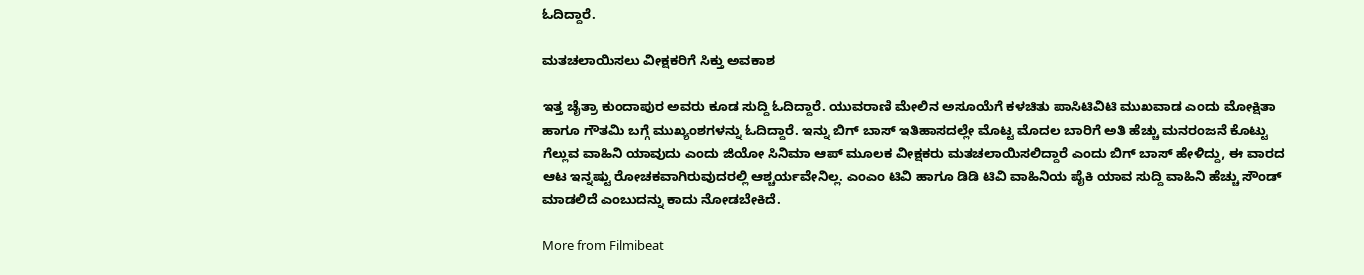ಓದಿದ್ದಾರೆ.

ಮತಚಲಾಯಿಸಲು ವೀಕ್ಷಕರಿಗೆ ಸಿಕ್ತು ಅವಕಾಶ

ಇತ್ತ ಚೈತ್ರಾ ಕುಂದಾಪುರ ಅವರು ಕೂಡ ಸುದ್ದಿ ಓದಿದ್ದಾರೆ. ಯುವರಾಣಿ ಮೇಲಿನ ಅಸೂಯೆಗೆ ಕಳಚಿತು ಪಾಸಿಟಿವಿಟಿ ಮುಖವಾಡ ಎಂದು ಮೋಕ್ಷಿತಾ ಹಾಗೂ ಗೌತಮಿ ಬಗ್ಗೆ ಮುಖ್ಯಂಶಗಳನ್ನು ಓದಿದ್ದಾರೆ. ಇನ್ನು ಬಿಗ್ ಬಾಸ್ ಇತಿಹಾಸದಲ್ಲೇ ಮೊಟ್ಟ ಮೊದಲ ಬಾರಿಗೆ ಅತಿ ಹೆಚ್ಚು ಮನರಂಜನೆ ಕೊಟ್ಟು ಗೆಲ್ಲುವ ವಾಹಿನಿ ಯಾವುದು ಎಂದು ಜಿಯೋ ಸಿನಿಮಾ ಆಪ್ ಮೂಲಕ ವೀಕ್ಷಕರು ಮತಚಲಾಯಿಸಲಿದ್ದಾರೆ ಎಂದು ಬಿಗ್ ಬಾಸ್ ಹೇಳಿದ್ದು, ಈ ವಾರದ ಆಟ ಇನ್ನಷ್ಟು ರೋಚಕವಾಗಿರುವುದರಲ್ಲಿ ಆಶ್ಚರ್ಯವೇನಿಲ್ಲ. ಎಂಎಂ ಟಿವಿ ಹಾಗೂ ಡಿಡಿ ಟಿವಿ ವಾಹಿನಿಯ ಪೈಕಿ ಯಾವ ಸುದ್ದಿ ವಾಹಿನಿ ಹೆಚ್ಚು ಸೌಂಡ್ ಮಾಡಲಿದೆ ಎಂಬುದನ್ನು ಕಾದು ನೋಡಬೇಕಿದೆ.

More from Filmibeat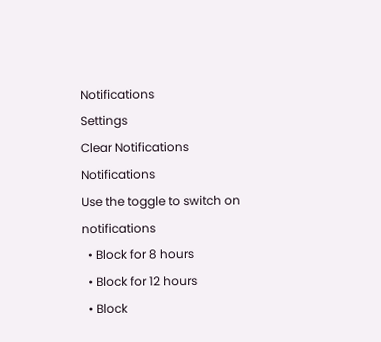Notifications
Settings
Clear Notifications
Notifications
Use the toggle to switch on notifications
  • Block for 8 hours
  • Block for 12 hours
  • Block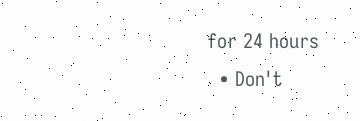for 24 hours
  • Don't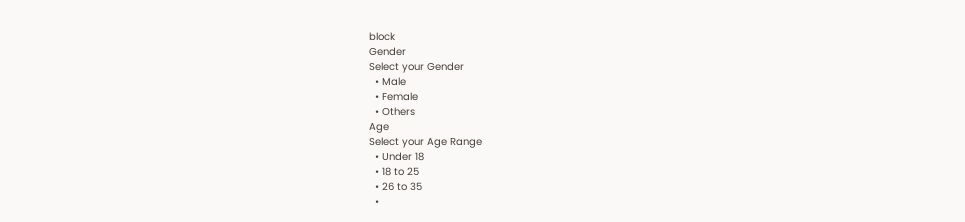block
Gender
Select your Gender
  • Male
  • Female
  • Others
Age
Select your Age Range
  • Under 18
  • 18 to 25
  • 26 to 35
  •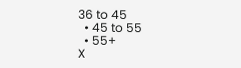36 to 45
  • 45 to 55
  • 55+
X